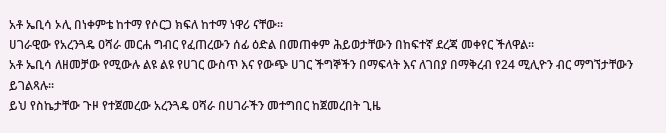አቶ ኤቢሳ ኦሊ በነቀምቴ ከተማ የሶርጋ ክፍለ ከተማ ነዋሪ ናቸው፡፡
ሀገራዊው የአረንጓዴ ዐሻራ መርሐ ግብር የፈጠረውን ሰፊ ዕድል በመጠቀም ሕይወታቸውን በከፍተኛ ደረጃ መቀየር ችለዋል።
አቶ ኤቢሳ ለዘመቻው የሚውሉ ልዩ ልዩ የሀገር ውስጥ እና የውጭ ሀገር ችግኞችን በማፍላት እና ለገበያ በማቅረብ የ24 ሚሊዮን ብር ማግኘታቸውን ይገልጻሉ፡፡
ይህ የስኬታቸው ጉዞ የተጀመረው አረንጓዴ ዐሻራ በሀገራችን መተግበር ከጀመረበት ጊዜ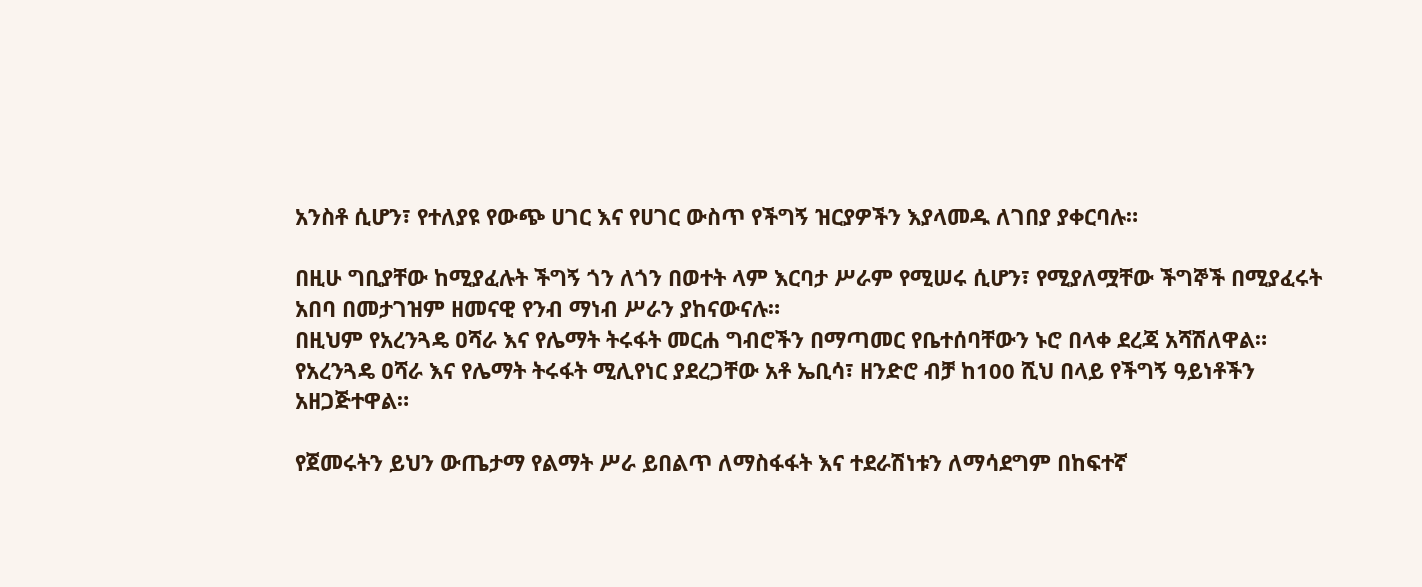አንስቶ ሲሆን፣ የተለያዩ የውጭ ሀገር እና የሀገር ውስጥ የችግኝ ዝርያዎችን እያላመዱ ለገበያ ያቀርባሉ።

በዚሁ ግቢያቸው ከሚያፈሉት ችግኝ ጎን ለጎን በወተት ላም እርባታ ሥራም የሚሠሩ ሲሆን፣ የሚያለሟቸው ችግኞች በሚያፈሩት አበባ በመታገዝም ዘመናዊ የንብ ማነብ ሥራን ያከናውናሉ።
በዚህም የአረንጓዴ ዐሻራ እና የሌማት ትሩፋት መርሐ ግብሮችን በማጣመር የቤተሰባቸውን ኑሮ በላቀ ደረጃ አሻሽለዋል።
የአረንጓዴ ዐሻራ እና የሌማት ትሩፋት ሚሊየነር ያደረጋቸው አቶ ኤቢሳ፣ ዘንድሮ ብቻ ከ100 ሺህ በላይ የችግኝ ዓይነቶችን አዘጋጅተዋል።

የጀመሩትን ይህን ውጤታማ የልማት ሥራ ይበልጥ ለማስፋፋት እና ተደራሽነቱን ለማሳደግም በከፍተኛ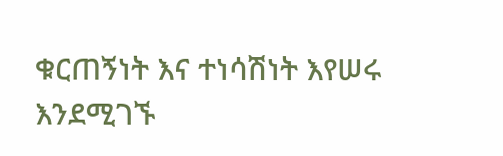ቁርጠኝነት እና ተነሳሽነት እየሠሩ እንደሚገኙ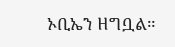ኦቢኤን ዘግቧል።